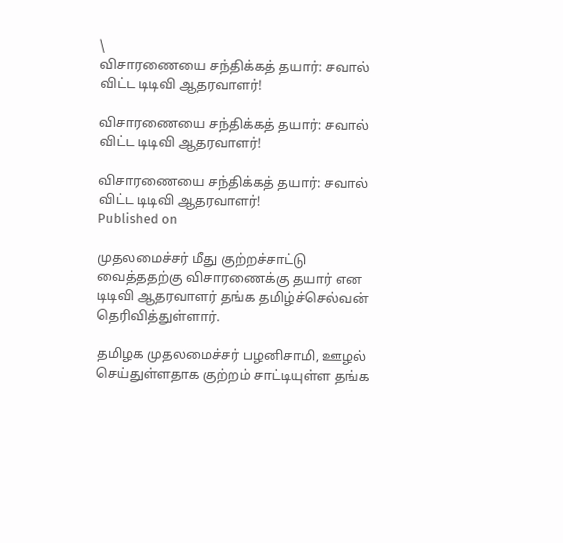\
விசாரணையை சந்திக்கத் தயார்: சவால் விட்ட டிடிவி ஆதரவாளர்!

விசாரணையை சந்திக்கத் தயார்: சவால் விட்ட டிடிவி ஆதரவாளர்!

விசாரணையை சந்திக்கத் தயார்: சவால் விட்ட டிடிவி ஆதரவாளர்!
Published on

முதலமைச்சர் மீது குற்றச்சாட்டு வைத்ததற்கு விசாரணைக்கு தயார் என டிடிவி ஆதரவாளர் தங்க தமிழ்ச்செல்வன் தெரிவித்துள்ளார்.

தமிழக முதலமைச்சர் பழனிசாமி, ஊழல் செய்துள்ளதாக ‌குற்றம் சாட்டியுள்ள தங்க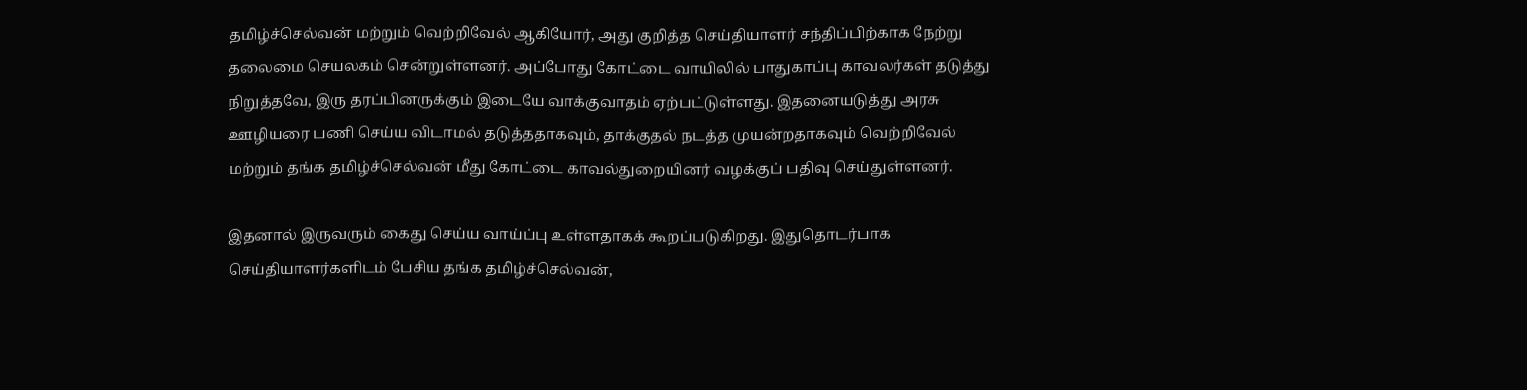தமிழ்ச்செல்வன் மற்றும் வெற்றிவேல் ஆகியோர், அது குறித்த செய்தியாளர் சந்திப்பிற்காக நேற்று தலைமை செய‌லகம் சென்றுள்ளனர். அப்போது கோட்டை வாயிலில் பாதுகாப்பு காவலர்கள் தடுத்து நிறுத்தவே, இரு தரப்பினருக்கும் இடையே வாக்குவாதம் ஏற்பட்டுள்ளது. இதனையடுத்து அரசு ஊழியரை பணி செய்ய விடாமல் தடுத்ததாகவும், தாக்குதல் நடத்த முயன்றதாகவும் வெற்றிவேல் மற்றும் தங்க தமிழ்ச்செல்வன் மீது கோட்டை காவல்துறையினர் வழக்குப் பதிவு செய்துள்ளனர்.

இதனால் இருவரும் கைது செய்ய வாய்ப்பு உள்ளதாகக் கூறப்படுகிறது. இதுதொடர்பாக செய்தியாளர்களிடம் பேசிய தங்க தமிழ்ச்செல்வன்,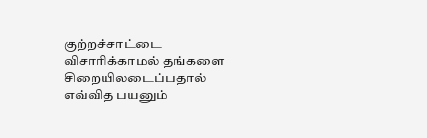குற்றச்சாட்டை விசாரிக்காமல் தங்களை சிறையிலடைப்பதால் எவ்வித பயனும்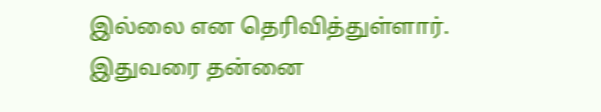இல்லை என தெரிவித்துள்ளார். இதுவரை தன்னை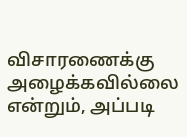விசாரணைக்கு அழைக்கவில்லை என்றும், அப்படி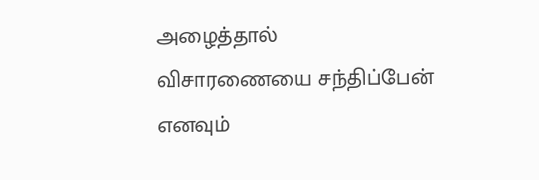அழைத்தால் விசாரணையை ‌சந்திப்பேன் எனவும்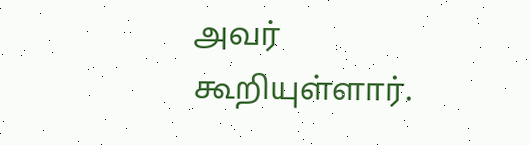அவர் கூறியுள்ளார்.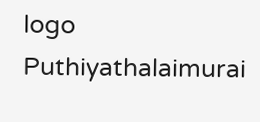logo
Puthiyathalaimurai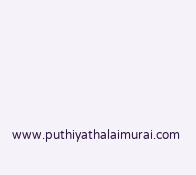www.puthiyathalaimurai.com